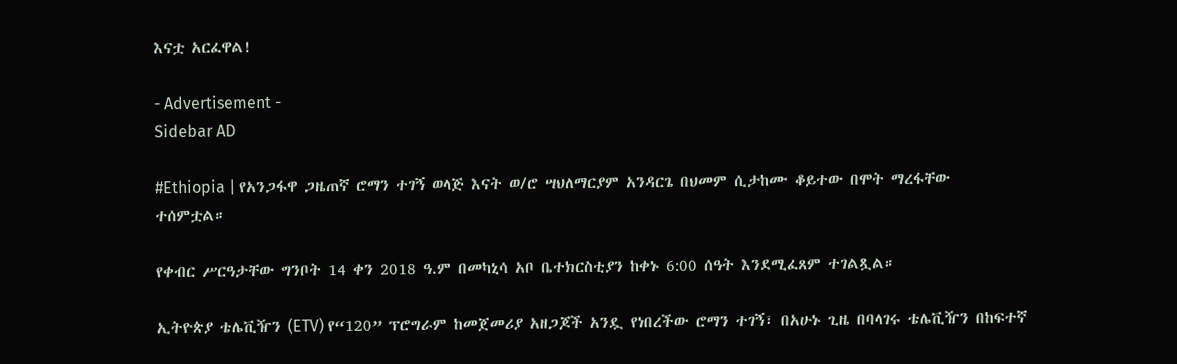እናቷ አርፈዋል!

- Advertisement -
Sidebar AD

#Ethiopia | የአንጋፋዋ ጋዜጠኛ ሮማን ተገኝ ወላጅ እናት ወ/ሮ ሣህለማርያም አንዳርጌ በህመም ሲታከሙ ቆይተው በሞት ማረፋቸው ተሰምቷል።

የቀብር ሥርዓታቸው ግንቦት 14 ቀን 2018 ዓ.ም በመካኒሳ አቦ ቤተክርስቲያን ከቀኑ 6:00 ሰዓት እንደሚፈጸም ተገልጿል።

ኢትዮጵያ ቴሌቪዥን (ETV) የ“120” ፕሮግራም ከመጀመሪያ አዘጋጆች አንዷ የነበረችው ሮማን ተገኝ፣ በአሁኑ ጊዜ በባላገሩ ቴሌቪዥን በከፍተኛ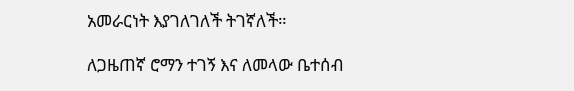አመራርነት እያገለገለች ትገኛለች።

ለጋዜጠኛ ሮማን ተገኝ እና ለመላው ቤተሰብ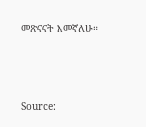መጽናናት እመኛለሁ።





Source: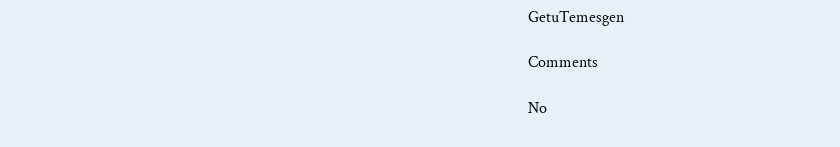GetuTemesgen

Comments

No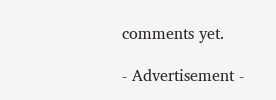comments yet.

- Advertisement -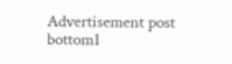Advertisement post bottom1